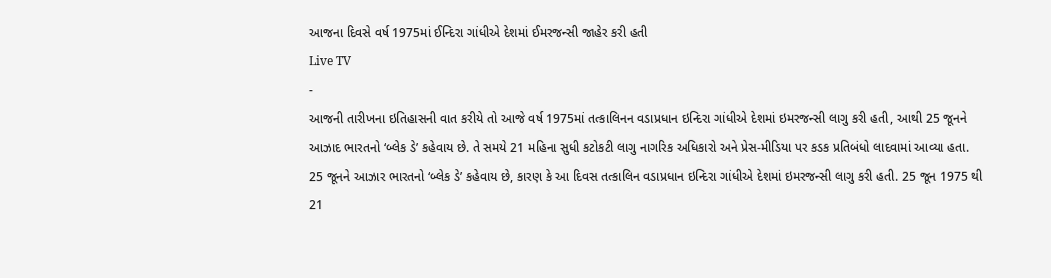આજના દિવસે વર્ષ 1975માં ઈન્દિરા ગાંધીએ દેશમાં ઈમરજન્સી જાહેર કરી હતી
Live TV
-
આજની તારીખના ઇતિહાસની વાત કરીયે તો આજે વર્ષ 1975માં તત્કાલિનન વડાપ્રધાન ઇન્દિરા ગાંધીએ દેશમાં ઇમરજન્સી લાગુ કરી હતી, આથી 25 જૂનને આઝાદ ભારતનો ‘બ્લેક ડે’ કહેવાય છે. તે સમયે 21 મહિના સુધી કટોકટી લાગુ નાગરિક અધિકારો અને પ્રેસ-મીડિયા પર કડક પ્રતિબંધો લાદવામાં આવ્યા હતા. 25 જૂનને આઝાર ભારતનો ‘બ્લેક ડે’ કહેવાય છે, કારણ કે આ દિવસ તત્કાલિન વડાપ્રધાન ઇન્દિરા ગાંધીએ દેશમાં ઇમરજન્સી લાગુ કરી હતી. 25 જૂન 1975 થી 21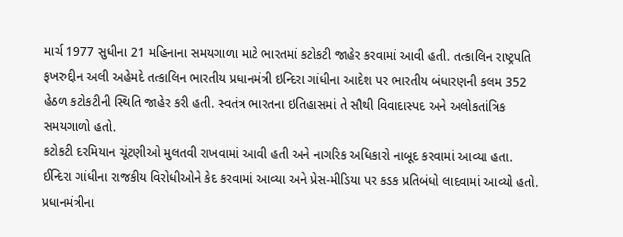માર્ચ 1977 સુધીના 21 મહિનાના સમયગાળા માટે ભારતમાં કટોકટી જાહેર કરવામાં આવી હતી. તત્કાલિન રાષ્ટ્રપતિ ફખરુદ્દીન અલી અહેમદે તત્કાલિન ભારતીય પ્રધાનમંત્રી ઇન્દિરા ગાંધીના આદેશ પર ભારતીય બંધારણની કલમ 352 હેઠળ કટોકટીની સ્થિતિ જાહેર કરી હતી. સ્વતંત્ર ભારતના ઇતિહાસમાં તે સૌથી વિવાદાસ્પદ અને અલોકતાંત્રિક સમયગાળો હતો.
કટોકટી દરમિયાન ચૂંટણીઓ મુલતવી રાખવામાં આવી હતી અને નાગરિક અધિકારો નાબૂદ કરવામાં આવ્યા હતા. ઈન્દિરા ગાંધીના રાજકીય વિરોધીઓને કેદ કરવામાં આવ્યા અને પ્રેસ-મીડિયા પર કડક પ્રતિબંધો લાદવામાં આવ્યો હતો. પ્રધાનમંત્રીના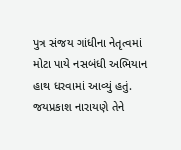પુત્ર સંજય ગાંધીના નેતૃત્વમાં મોટા પાયે નસબંધી અભિયાન હાથ ધરવામાં આવ્યું હતું. જયપ્રકાશ નારાયણે તેને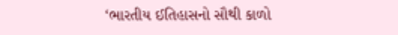‘ભારતીય ઈતિહાસનો સૌથી કાળો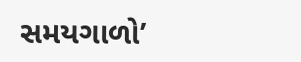સમયગાળો’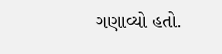ગણાવ્યો હતો.